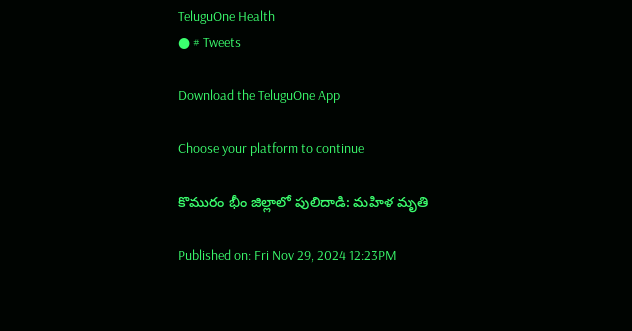TeluguOne Health
● # Tweets

Download the TeluguOne App

Choose your platform to continue

కొమురం భీం జిల్లాలో పులిదాడి: మహిళ మృతి

Published on: Fri Nov 29, 2024 12:23PM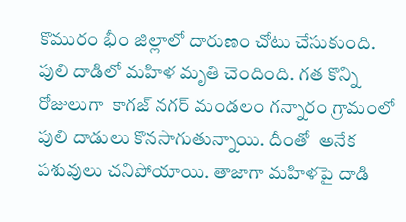కొమురం భీం జిల్లాలో దారుణం చోటు చేసుకుంది. పులి దాడిలో మహిళ మృతి చెందింది. గత కొన్ని రోజులుగా  కాగజ్ నగర్ మండలం గన్నారం గ్రామంలో పులి దాడులు కొనసాగుతున్నాయి. దీంతో  అనేక పశువులు చనిపోయాయి. తాజాగా మహిళపై దాడి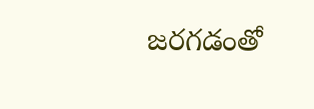జరగడంతో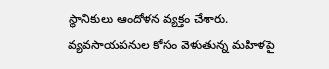స్థానికులు ఆందోళన వ్యక్తం చేశారు.  వ్యవసాయపనుల కోసం వెళుతున్న మహిళపై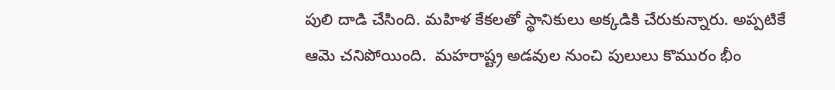పులి దాడి చేసింది. మహిళ కేకలతో స్థానికులు అక్కడికి చేరుకున్నారు. అప్పటికే ఆమె చనిపోయింది.  మహరాష్ట్ర అడవుల నుంచి పులులు కొమురం భీం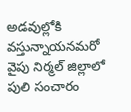అడవుల్లోకి వస్తున్నాయనమరో వైపు నిర్మల్ జిల్లాలో పులి సంచారం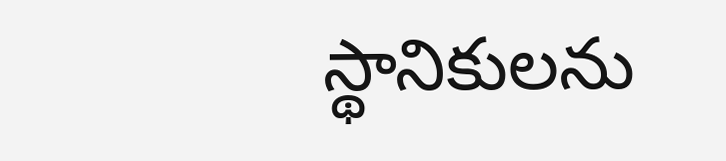స్థానికులను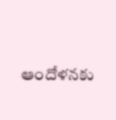ఆందోళనకు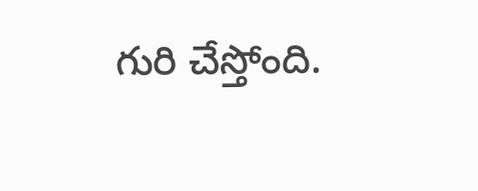గురి చేస్తోంది.